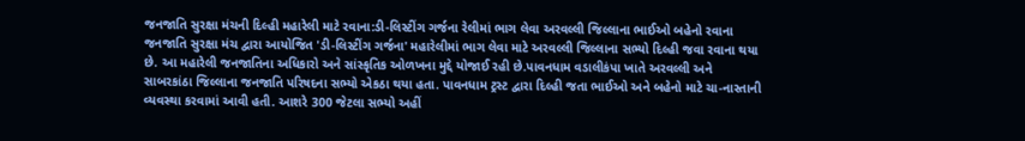જનજાતિ સુરક્ષા મંચની દિલ્હી મહારેલી માટે રવાના:ડી-લિસ્ટીંગ ગર્જના રેલીમાં ભાગ લેવા અરવલ્લી જિલ્લાના ભાઈઓ બહેનો રવાના
જનજાતિ સુરક્ષા મંચ દ્વારા આયોજિત 'ડી-લિસ્ટીંગ ગર્જના' મહારેલીમાં ભાગ લેવા માટે અરવલ્લી જિલ્લાના સભ્યો દિલ્હી જવા રવાના થયા છે. આ મહારેલી જનજાતિના અધિકારો અને સાંસ્કૃતિક ઓળખના મુદ્દે યોજાઈ રહી છે.પાવનધામ વડાલીકંપા ખાતે અરવલ્લી અને સાબરકાંઠા જિલ્લાના જનજાતિ પરિષદના સભ્યો એકઠા થયા હતા. પાવનધામ ટ્રસ્ટ દ્વારા દિલ્હી જતા ભાઈઓ અને બહેનો માટે ચા-નાસ્તાની વ્યવસ્થા કરવામાં આવી હતી. આશરે 300 જેટલા સભ્યો અહીં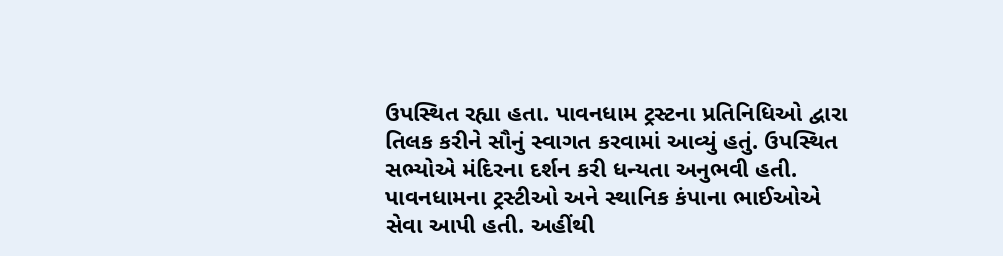ઉપસ્થિત રહ્યા હતા. પાવનધામ ટ્રસ્ટના પ્રતિનિધિઓ દ્વારા તિલક કરીને સૌનું સ્વાગત કરવામાં આવ્યું હતું. ઉપસ્થિત સભ્યોએ મંદિરના દર્શન કરી ધન્યતા અનુભવી હતી. પાવનધામના ટ્રસ્ટીઓ અને સ્થાનિક કંપાના ભાઈઓએ સેવા આપી હતી. અહીંથી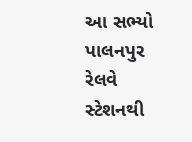આ સભ્યો પાલનપુર રેલવે સ્ટેશનથી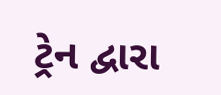ટ્રેન દ્વારા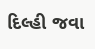દિલ્હી જવા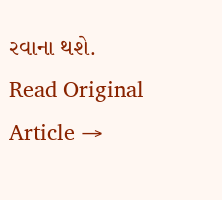રવાના થશે.
Read Original Article →